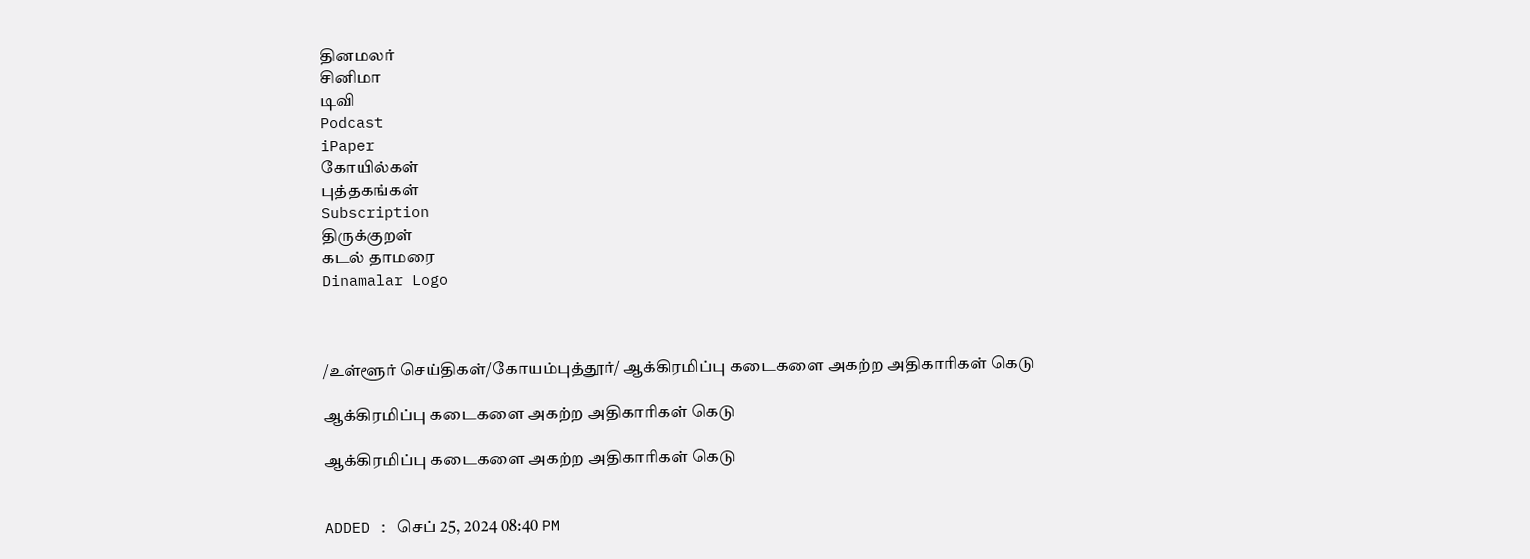தினமலர்
சினிமா
டிவி
Podcast
iPaper
கோயில்கள்
புத்தகங்கள்
Subscription
திருக்குறள்
கடல் தாமரை
Dinamalar Logo



/உள்ளூர் செய்திகள்/கோயம்புத்தூர்/ ஆக்கிரமிப்பு கடைகளை அகற்ற அதிகாரிகள் கெடு

ஆக்கிரமிப்பு கடைகளை அகற்ற அதிகாரிகள் கெடு

ஆக்கிரமிப்பு கடைகளை அகற்ற அதிகாரிகள் கெடு


ADDED : செப் 25, 2024 08:40 PM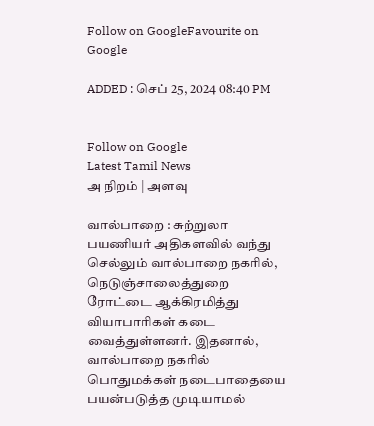Follow on GoogleFavourite on Google

ADDED : செப் 25, 2024 08:40 PM


Follow on Google
Latest Tamil News
அ நிறம் | அளவு

வால்பாறை : சுற்றுலா பயணியர் அதிகளவில் வந்து செல்லும் வால்பாறை நகரில், நெடுஞ்சாலைத்துறை ரோட்டை ஆக்கிரமித்து வியாபாரிகள் கடை வைத்துள்ளனர். இதனால், வால்பாறை நகரில் பொதுமக்கள் நடைபாதையை பயன்படுத்த முடியாமல்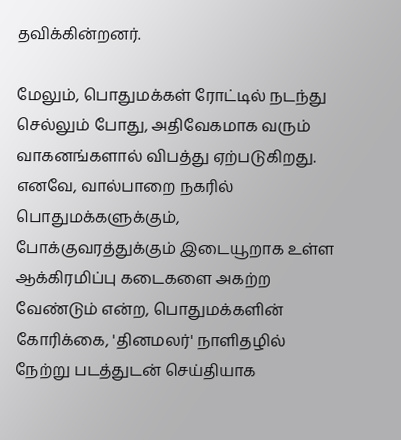தவிக்கின்றனர்.

மேலும், பொதுமக்கள் ரோட்டில் நடந்து செல்லும் போது, அதிவேகமாக வரும் வாகனங்களால் விபத்து ஏற்படுகிறது. எனவே, வால்பாறை நகரில் பொதுமக்களுக்கும், போக்குவரத்துக்கும் இடையூறாக உள்ள ஆக்கிரமிப்பு கடைகளை அகற்ற வேண்டும் என்ற, பொதுமக்களின் கோரிக்கை, 'தினமலர்' நாளிதழில் நேற்று படத்துடன் செய்தியாக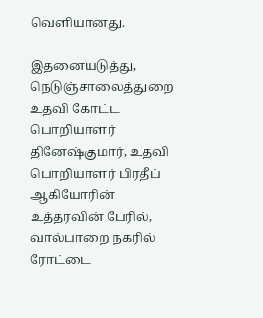வெளியானது.

இதனையடுத்து, நெடுஞ்சாலைத்துறை உதவி கோட்ட பொறியாளர் தினேஷ்குமார், உதவி பொறியாளர் பிரதீப் ஆகியோரின் உத்தரவின் பேரில், வால்பாறை நகரில் ரோட்டை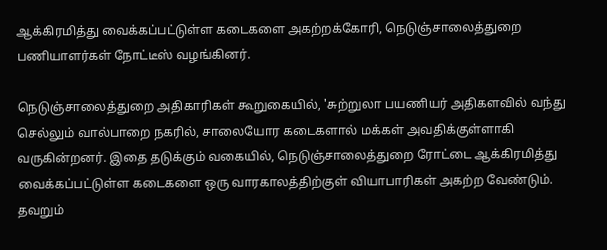ஆக்கிரமித்து வைக்கப்பட்டுள்ள கடைகளை அகற்றக்கோரி, நெடுஞ்சாலைத்துறை பணியாளர்கள் நோட்டீஸ் வழங்கினர்.

நெடுஞ்சாலைத்துறை அதிகாரிகள் கூறுகையில், 'சுற்றுலா பயணியர் அதிகளவில் வந்து செல்லும் வால்பாறை நகரில், சாலையோர கடைகளால் மக்கள் அவதிக்குள்ளாகி வருகின்றனர். இதை தடுக்கும் வகையில், நெடுஞ்சாலைத்துறை ரோட்டை ஆக்கிரமித்து வைக்கப்பட்டுள்ள கடைகளை ஒரு வாரகாலத்திற்குள் வியாபாரிகள் அகற்ற வேண்டும். தவறும்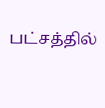பட்சத்தில்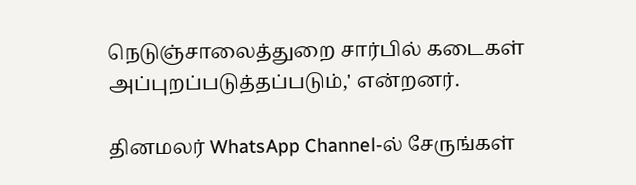நெடுஞ்சாலைத்துறை சார்பில் கடைகள் அப்புறப்படுத்தப்படும்,' என்றனர்.

தினமலர் WhatsApp Channel-ல் சேருங்கள்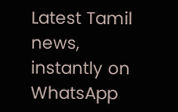Latest Tamil news, instantly on WhatsApp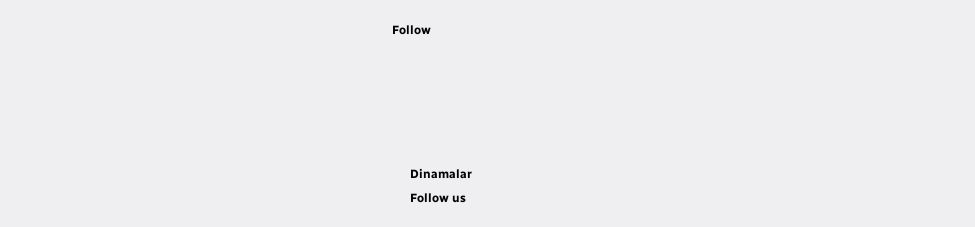Follow





      Dinamalar
      Follow us